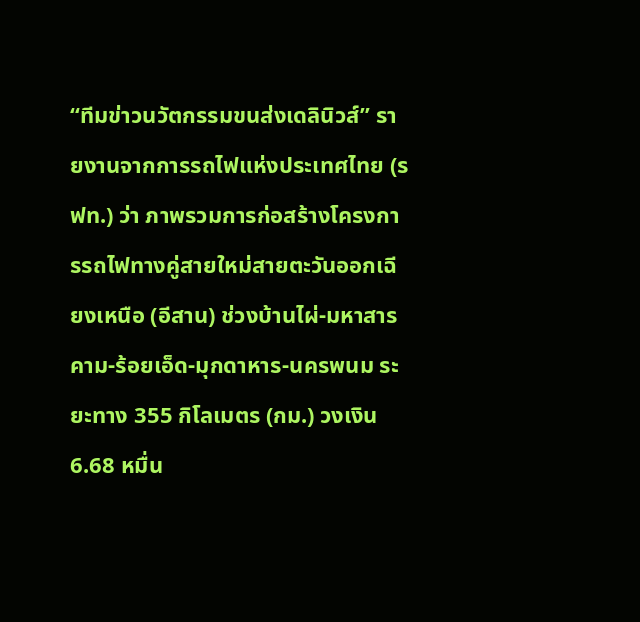“ทีมข่าวนวัตกรรมขนส่งเดลินิวส์” รายงานจากการรถไฟแห่งประเทศไทย (รฟท.) ว่า ภาพรวมการก่อสร้างโครงการรถไฟทางคู่สายใหม่สายตะวันออกเฉียงเหนือ (อีสาน) ช่วงบ้านไผ่-มหาสารคาม-ร้อยเอ็ด-มุกดาหาร-นครพนม ระยะทาง 355 กิโลเมตร (กม.) วงเงิน 6.68 หมื่น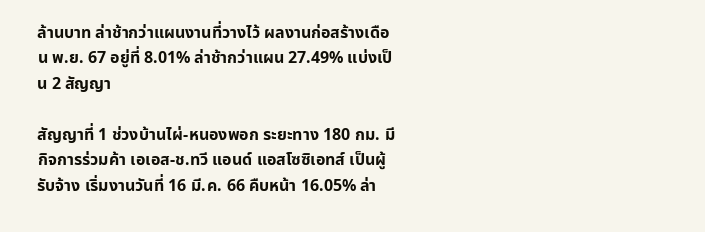ล้านบาท ล่าช้ากว่าแผนงานที่วางไว้ ผลงานก่อสร้างเดือน พ.ย. 67 อยู่ที่ 8.01% ล่าช้ากว่าแผน 27.49% แบ่งเป็น 2 สัญญา

สัญญาที่ 1 ช่วงบ้านไผ่-หนองพอก ระยะทาง 180 กม. มีกิจการร่วมค้า เอเอส-ช.ทวี แอนด์ แอสโซซิเอทส์ เป็นผู้รับจ้าง เริ่มงานวันที่ 16 มี.ค. 66 คืบหน้า 16.05% ล่า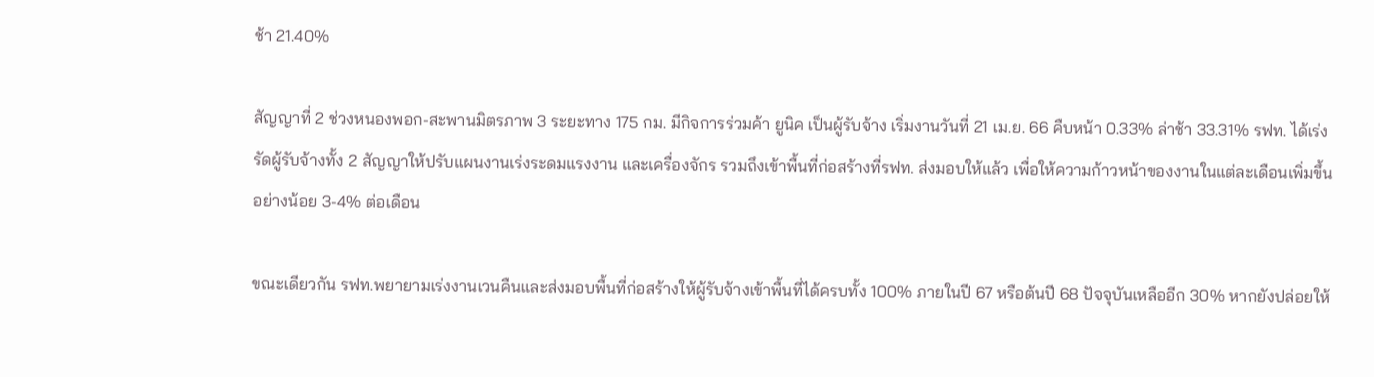ช้า 21.40%

สัญญาที่ 2 ช่วงหนองพอก-สะพานมิตรภาพ 3 ระยะทาง 175 กม. มีกิจการร่วมค้า ยูนิค เป็นผู้รับจ้าง เริ่มงานวันที่ 21 เม.ย. 66 คืบหน้า 0.33% ล่าช้า 33.31% รฟท. ได้เร่งรัดผู้รับจ้างทั้ง 2 สัญญาให้ปรับแผนงานเร่งระดมแรงงาน และเครื่องจักร รวมถึงเข้าพื้นที่ก่อสร้างที่รฟท. ส่งมอบให้แล้ว เพื่อให้ความก้าวหน้าของงานในแต่ละเดือนเพิ่มขึ้นอย่างน้อย 3-4% ต่อเดือน

ขณะเดียวกัน รฟท.พยายามเร่งงานเวนคืนและส่งมอบพื้นที่ก่อสร้างให้ผู้รับจ้างเข้าพื้นที่ได้ครบทั้ง 100% ภายในปี 67 หรือต้นปี 68 ปัจจุบันเหลืออีก 30% หากยังปล่อยให้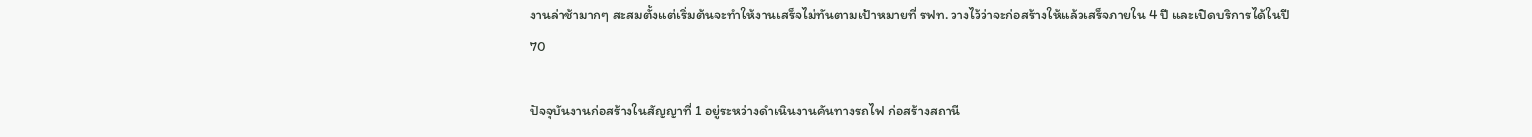งานล่าช้ามากๆ สะสมตั้งแต่เริ่มต้นจะทำให้งานเสร็จไม่ทันตามเป้าหมายที่ รฟท. วางไว้ว่าจะก่อสร้างให้แล้วเสร็จภายใน 4 ปี และเปิดบริการได้ในปี 70

ปัจจุบันงานก่อสร้างในสัญญาที่ 1 อยู่ระหว่างดำเนินงานคันทางรถไฟ ก่อสร้างสถานี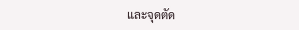และจุดตัด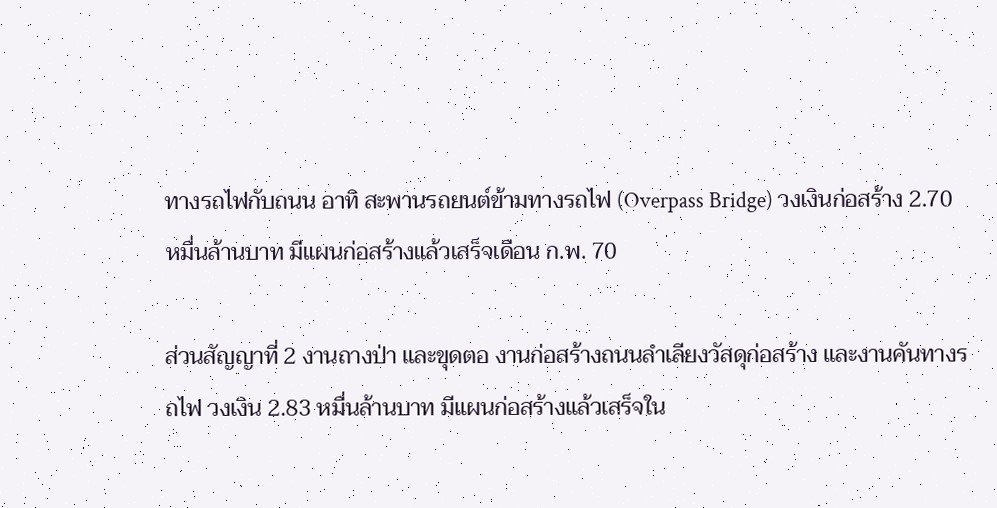ทางรถไฟกับถนน อาทิ สะพานรถยนต์ข้ามทางรถไฟ (Overpass Bridge) วงเงินก่อสร้าง 2.70 หมื่นล้านบาท มีแผนก่อสร้างแล้วเสร็จเดือน ก.พ. 70

ส่วนสัญญาที่ 2 งานถางป่า และขุดตอ งานก่อสร้างถนนลำเลียงวัสดุก่อสร้าง และงานคันทางรถไฟ วงเงิน 2.83 หมื่นล้านบาท มีแผนก่อสร้างแล้วเสร็จใน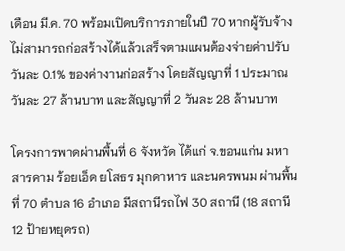เดือน มี.ค. 70 พร้อมเปิดบริการภายในปี 70 หากผู้รับจ้างไม่สามารถก่อสร้างได้แล้วเสร็จตามแผนต้องจ่ายค่าปรับวันละ 0.1% ของค่างานก่อสร้าง โดยสัญญาที่ 1 ประมาณวันละ 27 ล้านบาท และสัญญาที่ 2 วันละ 28 ล้านบาท

โครงการพาดผ่านพื้นที่ 6 จังหวัด ได้แก่ จ.ขอนแก่น มหาสารคาม ร้อยเอ็ด ยโสธร มุกดาหาร และนครพนม ผ่านพื้นที่ 70 ตำบล 16 อำเภอ มีสถานีรถไฟ 30 สถานี (18 สถานี 12 ป้ายหยุดรถ)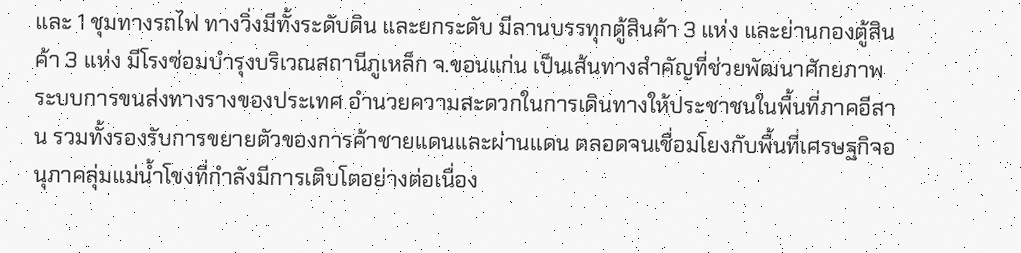และ 1 ชุมทางรถไฟ ทางวิ่งมีทั้งระดับดิน และยกระดับ มีลานบรรทุกตู้สินค้า 3 แห่ง และย่านกองตู้สินค้า 3 แห่ง มีโรงซ่อมบำรุงบริเวณสถานีภูเหล็ก จ.ขอนแก่น เป็นเส้นทางสำคัญที่ช่วยพัฒนาศักยภาพระบบการขนส่งทางรางของประเทศ อำนวยความสะดวกในการเดินทางให้ประชาชนในพื้นที่ภาคอีสาน รวมทั้งรองรับการขยายตัวของการค้าชายแดนและผ่านแดน ตลอดจนเชื่อมโยงกับพื้นที่เศรษฐกิจอนุภาคลุ่มแม่น้ำโขงที่กำลังมีการเติบโตอย่างต่อเนื่อง